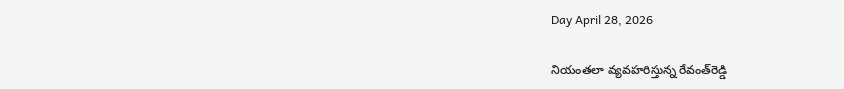Day April 28, 2026

నియంతలా వ్యవహరిస్తున్న రేవంత్‌రెడ్డి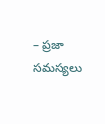– ప్రజా సమస్యలు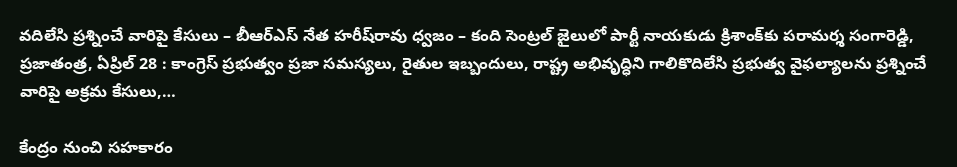వదిలేసి ప్రశ్నించే వారిపై కేసులు – బీఆర్ఎస్ నేత హరీష్‌రావు ధ్వజం – కంది సెంట్రల్ జైలులో పార్టీ నాయకుడు క్రిశాంక్‌కు పరామర్శ సంగారెడ్డి, ప్రజాతంత్ర, ఏప్రిల్ 28 : కాంగ్రెస్ ప్రభుత్వం ప్రజా సమస్యలు, రైతుల ఇబ్బందులు, రాష్ట్ర అభివృద్ధిని గాలికొదిలేసి ప్రభుత్వ వైఫల్యాలను ప్రశ్నించే వారిపై అక్రమ కేసులు,…

కేంద్రం నుంచి సహకారం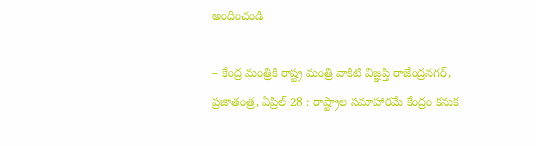అందించండి

– కేంద్ర మంత్రికి రాష్ట్ర మంత్రి వాకిటి విజ్ఞప్తి రాజేంద్రనగర్, ప్రజాతంత్ర, ఏప్రిల్ 28 : రాష్ట్రాల సమాహారమే కేంద్రం కనుక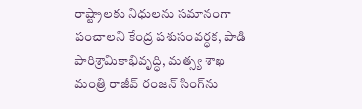రాష్ట్రాలకు నిధులను సమానంగా పంచాలని కేంద్ర పశుసంవర్ధక, పాడి పారిశ్రామికాభివృద్ధి, మత్స్య శాఖ మంత్రి రాజీవ్ రంజన్ సింగ్‌ను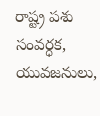రాష్ట్ర పశు సంవర్ధక, యువజనులు,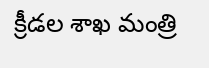క్రీడల శాఖ మంత్రి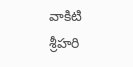వాకిటి శ్రీహరి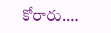కోరారు.…